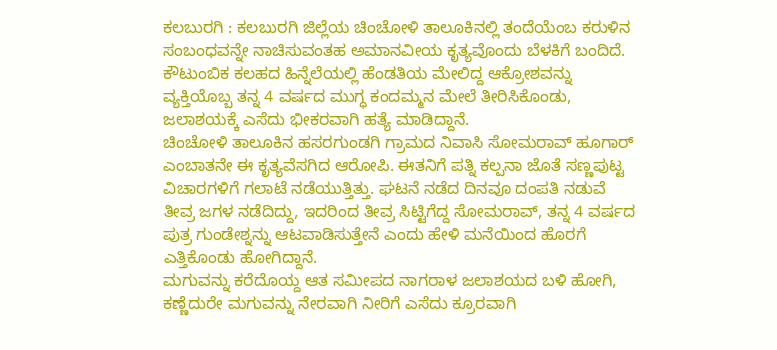ಕಲಬುರಗಿ : ಕಲಬುರಗಿ ಜಿಲ್ಲೆಯ ಚಿಂಚೋಳಿ ತಾಲೂಕಿನಲ್ಲಿ ತಂದೆಯೆಂಬ ಕರುಳಿನ ಸಂಬಂಧವನ್ನೇ ನಾಚಿಸುವಂತಹ ಅಮಾನವೀಯ ಕೃತ್ಯವೊಂದು ಬೆಳಕಿಗೆ ಬಂದಿದೆ. ಕೌಟುಂಬಿಕ ಕಲಹದ ಹಿನ್ನೆಲೆಯಲ್ಲಿ ಹೆಂಡತಿಯ ಮೇಲಿದ್ದ ಆಕ್ರೋಶವನ್ನು ವ್ಯಕ್ತಿಯೊಬ್ಬ ತನ್ನ 4 ವರ್ಷದ ಮುಗ್ಧ ಕಂದಮ್ಮನ ಮೇಲೆ ತೀರಿಸಿಕೊಂಡು, ಜಲಾಶಯಕ್ಕೆ ಎಸೆದು ಭೀಕರವಾಗಿ ಹತ್ಯೆ ಮಾಡಿದ್ದಾನೆ.
ಚಿಂಚೋಳಿ ತಾಲೂಕಿನ ಹಸರಗುಂಡಗಿ ಗ್ರಾಮದ ನಿವಾಸಿ ಸೋಮರಾವ್ ಹೂಗಾರ್ ಎಂಬಾತನೇ ಈ ಕೃತ್ಯವೆಸಗಿದ ಆರೋಪಿ. ಈತನಿಗೆ ಪತ್ನಿ ಕಲ್ಪನಾ ಜೊತೆ ಸಣ್ಣಪುಟ್ಟ ವಿಚಾರಗಳಿಗೆ ಗಲಾಟೆ ನಡೆಯುತ್ತಿತ್ತು. ಘಟನೆ ನಡೆದ ದಿನವೂ ದಂಪತಿ ನಡುವೆ ತೀವ್ರ ಜಗಳ ನಡೆದಿದ್ದು, ಇದರಿಂದ ತೀವ್ರ ಸಿಟ್ಟಿಗೆದ್ದ ಸೋಮರಾವ್, ತನ್ನ 4 ವರ್ಷದ ಪುತ್ರ ಗುಂಡೇಶ್ನನ್ನು ಆಟವಾಡಿಸುತ್ತೇನೆ ಎಂದು ಹೇಳಿ ಮನೆಯಿಂದ ಹೊರಗೆ ಎತ್ತಿಕೊಂಡು ಹೋಗಿದ್ದಾನೆ.
ಮಗುವನ್ನು ಕರೆದೊಯ್ದ ಆತ ಸಮೀಪದ ನಾಗರಾಳ ಜಲಾಶಯದ ಬಳಿ ಹೋಗಿ, ಕಣ್ಣೆದುರೇ ಮಗುವನ್ನು ನೇರವಾಗಿ ನೀರಿಗೆ ಎಸೆದು ಕ್ರೂರವಾಗಿ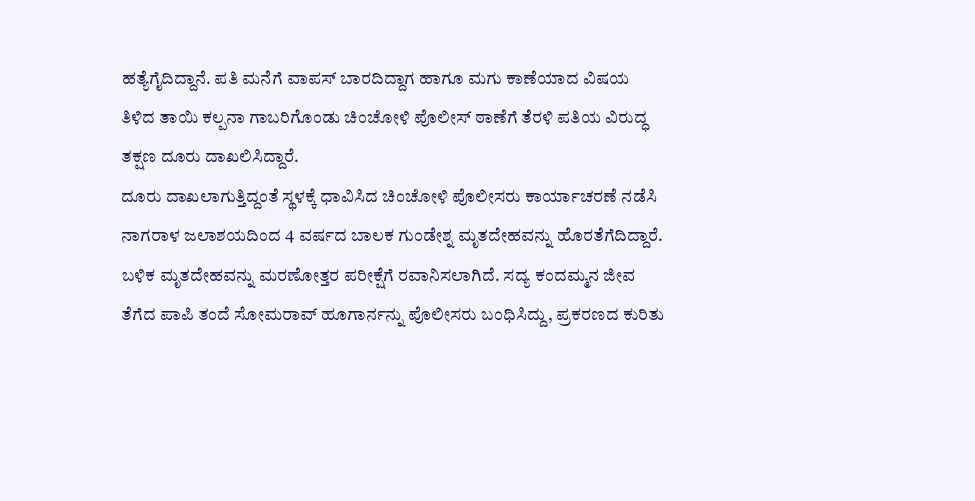ಹತ್ಯೆಗೈದಿದ್ದಾನೆ. ಪತಿ ಮನೆಗೆ ವಾಪಸ್ ಬಾರದಿದ್ದಾಗ ಹಾಗೂ ಮಗು ಕಾಣೆಯಾದ ವಿಷಯ ತಿಳಿದ ತಾಯಿ ಕಲ್ಪನಾ ಗಾಬರಿಗೊಂಡು ಚಿಂಚೋಳಿ ಪೊಲೀಸ್ ಠಾಣೆಗೆ ತೆರಳಿ ಪತಿಯ ವಿರುದ್ಧ ತಕ್ಷಣ ದೂರು ದಾಖಲಿಸಿದ್ದಾರೆ.
ದೂರು ದಾಖಲಾಗುತ್ತಿದ್ದಂತೆ ಸ್ಥಳಕ್ಕೆ ಧಾವಿಸಿದ ಚಿಂಚೋಳಿ ಪೊಲೀಸರು ಕಾರ್ಯಾಚರಣೆ ನಡೆಸಿ ನಾಗರಾಳ ಜಲಾಶಯದಿಂದ 4 ವರ್ಷದ ಬಾಲಕ ಗುಂಡೇಶ್ನ ಮೃತದೇಹವನ್ನು ಹೊರತೆಗೆದಿದ್ದಾರೆ. ಬಳಿಕ ಮೃತದೇಹವನ್ನು ಮರಣೋತ್ತರ ಪರೀಕ್ಷೆಗೆ ರವಾನಿಸಲಾಗಿದೆ. ಸದ್ಯ ಕಂದಮ್ಮನ ಜೀವ ತೆಗೆದ ಪಾಪಿ ತಂದೆ ಸೋಮರಾವ್ ಹೂಗಾರ್ನನ್ನು ಪೊಲೀಸರು ಬಂಧಿಸಿದ್ದು, ಪ್ರಕರಣದ ಕುರಿತು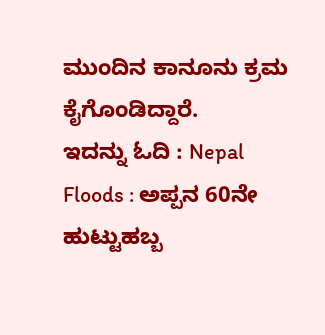ಮುಂದಿನ ಕಾನೂನು ಕ್ರಮ ಕೈಗೊಂಡಿದ್ದಾರೆ.
ಇದನ್ನು ಓದಿ : Nepal Floods : ಅಪ್ಪನ 60ನೇ ಹುಟ್ಟುಹಬ್ಬ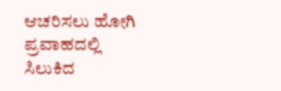ಆಚರಿಸಲು ಹೋಗಿ ಪ್ರವಾಹದಲ್ಲಿ ಸಿಲುಕಿದ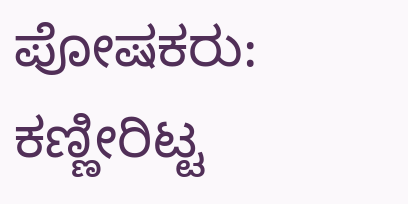ಪೋಷಕರು: ಕಣ್ಣೀರಿಟ್ಟ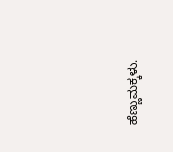ಹೆಣ್ಣುಮಕ್ಕಳು.